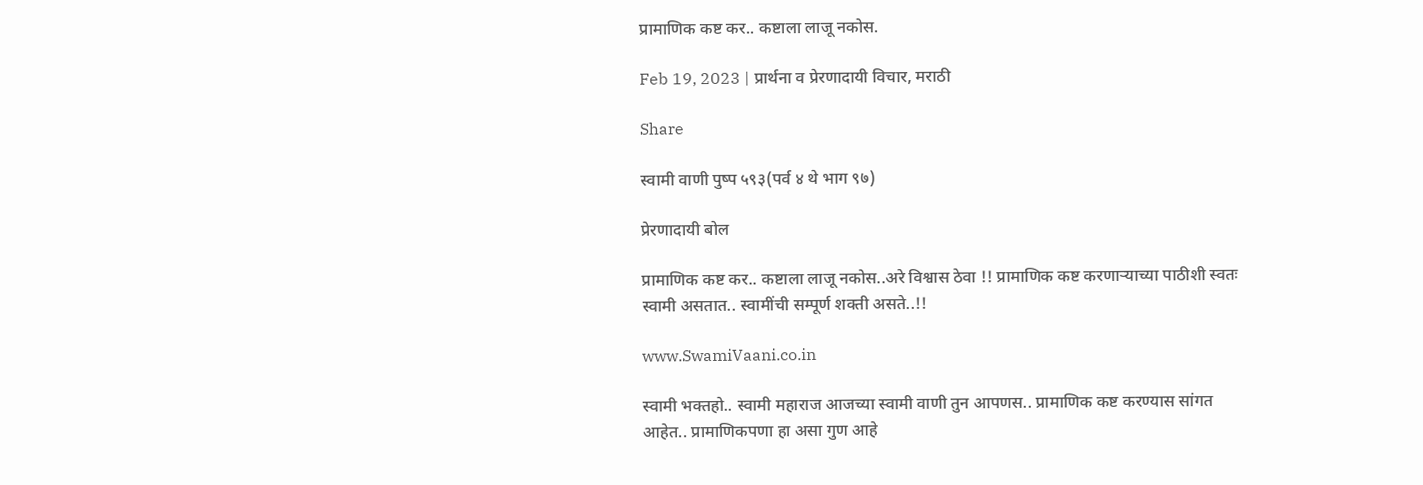प्रामाणिक कष्ट कर.. कष्टाला लाजू नकोस.

Feb 19, 2023 | प्रार्थना व प्रेरणादायी विचार, मराठी

Share

स्वामी वाणी पुष्प ५९३(पर्व ४ थे भाग ९७)

प्रेरणादायी बोल

प्रामाणिक कष्ट कर.. कष्टाला लाजू नकोस..अरे विश्वास ठेवा !! प्रामाणिक कष्ट करणाऱ्याच्या पाठीशी स्वतः स्वामी असतात.. स्वामींची सम्पूर्ण शक्ती असते..!!

www.SwamiVaani.co.in

स्वामी भक्तहो.. स्वामी महाराज आजच्या स्वामी वाणी तुन आपणस.. प्रामाणिक कष्ट करण्यास सांगत आहेत.. प्रामाणिकपणा हा असा गुण आहे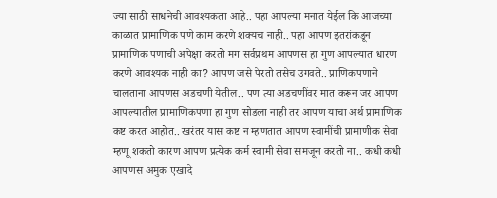ज्या साठी साधनेची आवश्यकता आहे.. पहा आपल्या मनात येईल कि आजच्या काळात प्रामाणिक पणे काम करणे शक्यच नाही.. पहा आपण इतरांकडून प्रामाणिक पणाची अपेक्षा करतो मग सर्वप्रथम आपणस हा गुण आपल्यात धारण करणे आवश्यक नाही का? आपण जसे पेरतो तसेच उगवते.. प्राणिकपणाने चालताना आपणस अडचणी येतील.. पण त्या अडचणींवर मात करून जर आपण आपल्यातील प्रामाणिकपणा हा गुण सोडला नाही तर आपण याचा अर्थ प्रामाणिक कष्ट करत आहोत.. खरंतर यास कष्ट न म्हणतात आपण स्वामींची प्रामाणीक सेवा म्हणू शकतो कारण आपण प्रत्येक कर्म स्वामी सेवा समजून करतो ना.. कधी कधी आपणस अमुक एखादे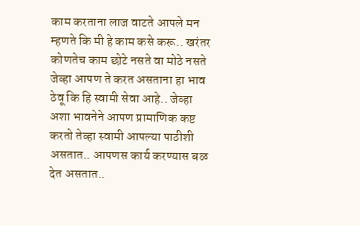काम करताना लाज वाटते आपले मन म्हणते कि मी हे काम कसे करू.. खरंतर कोणतेच काम छोटे नसते वा मोठे नसते जेव्हा आपण ते करत असताना हा भाव ठेवू कि हि स्वामी सेवा आहे.. जेव्हा अशा भावनेने आपण प्रामाणिक कष्ट करतो तेव्हा स्वामी आपल्या पाठीशी असतात.. आपणस कार्य करण्यास बळ देत असतात..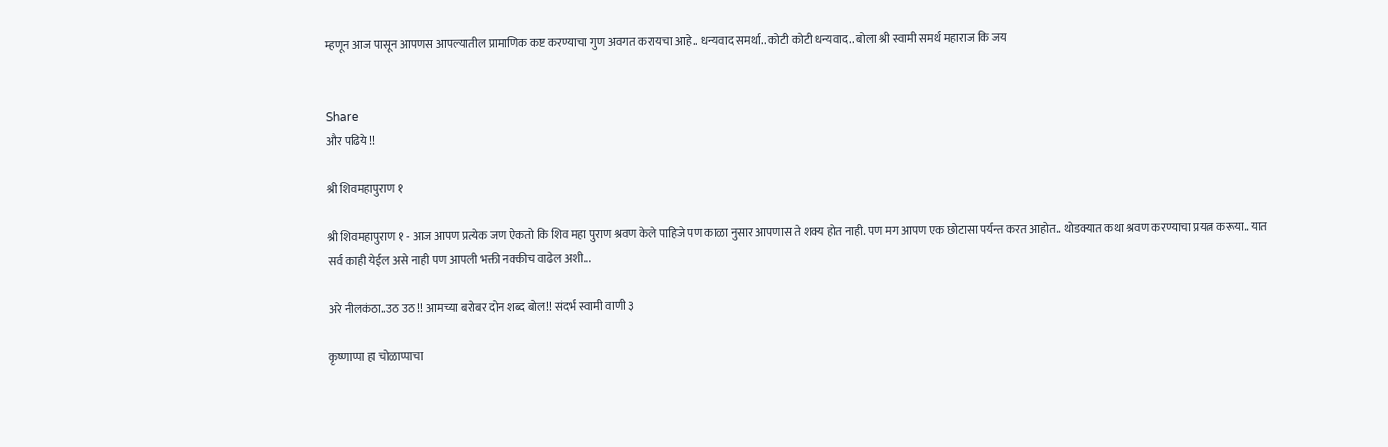म्हणून आज पासून आपणस आपल्यातील प्रामाणिक कष्ट करण्याचा गुण अवगत करायचा आहे.. धन्यवाद समर्था.. कोटी कोटी धन्यवाद.. बोला श्री स्वामी समर्थ महाराज कि जय


Share
और पढिये !!

श्री शिवमहापुराण १

श्री शिवमहापुराण १ - आज आपण प्रत्येक जण ऐकतो कि शिव महा पुराण श्रवण केले पाहिजे पण काळा नुसार आपणास ते शक्य होत नाही. पण मग आपण एक छोटासा पर्यन्त करत आहोत.. थोडक्यात कथा श्रवण करण्याचा प्रयत्न करूया.. यात सर्व काही येईल असे नाही पण आपली भक्ती नक्कीच वाढेल अशी...

अरे नीलकंठा..उठ उठ !! आमच्या बरोबर दोन शब्द बोल!! संदर्भ स्वामी वाणी ३

कृष्णाप्पा हा चोळाप्पाचा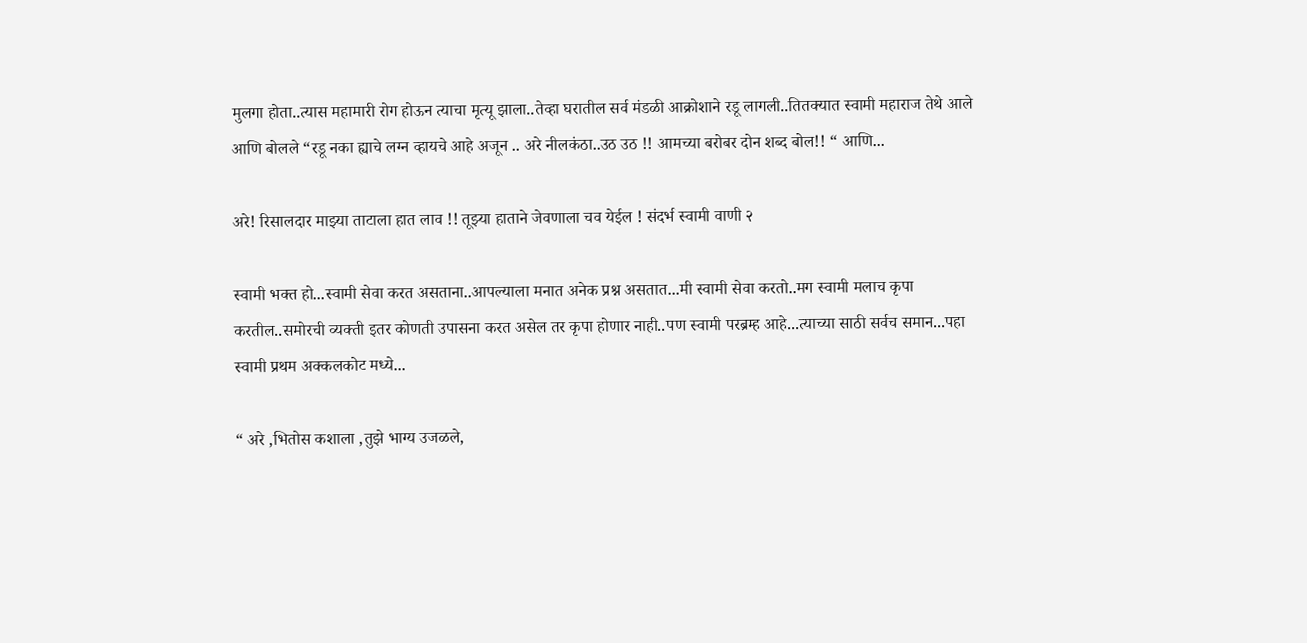मुलगा होता..त्यास महामारी रोग होऊन त्याचा मृत्यू झाला..तेव्हा घरातील सर्व मंडळी आक्रोशाने रडू लागली..तितक्यात स्वामी महाराज तेथे आले आणि बोलले “रडू नका ह्याचे लग्न व्हायचे आहे अजून .. अरे नीलकंठा..उठ उठ !! आमच्या बरोबर दोन शब्द बोल!! “ आणि...

अरे! रिसालदार माझ्या ताटाला हात लाव !! तूझ्या हाताने जेवणाला चव येईल ! संदर्भ स्वामी वाणी २

स्वामी भक्त हो...स्वामी सेवा करत असताना..आपल्याला मनात अनेक प्रश्न असतात...मी स्वामी सेवा करतो..मग स्वामी मलाच कृपा करतील..समोरची व्यक्ती इतर कोणती उपासना करत असेल तर कृपा होणार नाही..पण स्वामी परब्रम्ह आहे...त्याच्या साठी सर्वच समान...पहा स्वामी प्रथम अक्कलकोट मध्ये...

“ अरे ,भितोस कशाला ,तुझे भाग्य उजळले,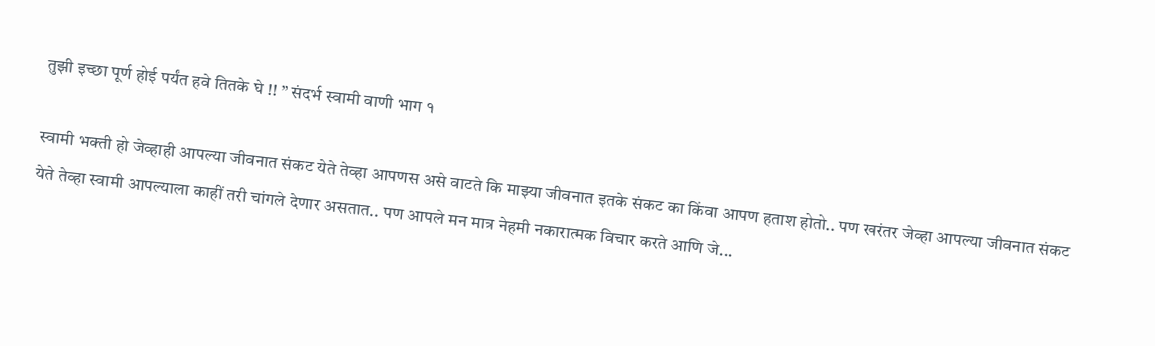तुझी इच्छा पूर्ण होई पर्यंत हवे तितके घे !! ” संदर्भ स्वामी वाणी भाग १

स्वामी भक्ती हो जेव्हाही आपल्या जीवनात संकट येते तेव्हा आपणस असे वाटते कि माझ्या जीवनात इतके संकट का किंवा आपण हताश होतो.. पण खरंतर जेव्हा आपल्या जीवनात संकट येते तेव्हा स्वामी आपल्याला काहीं तरी चांगले देणार असतात.. पण आपले मन मात्र नेहमी नकारात्मक विचार करते आणि जे...